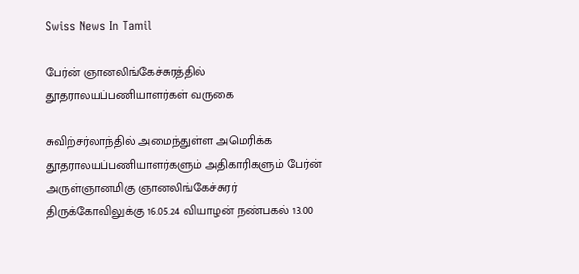Swiss News In Tamil

பேர்ன் ஞானலிங்கேச்சுரத்தில் தூதராலயப்பணியாளர்கள் வருகை

சுவிற்சர்லாந்தில் அமைந்துள்ள அமெரிக்க தூதராலயப்பணியாளர்களும் அதிகாரிகளும் பேர்ன் அருள்ஞானமிகு ஞானலிங்கேச்சுரர் திருக்கோவிலுக்கு 16.05.24 வியாழன் நண்பகல் 13.00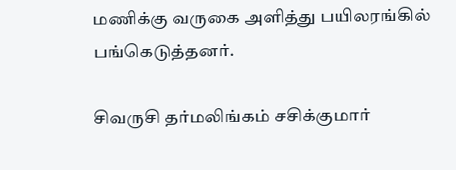மணிக்கு வருகை அளித்து பயிலரங்கில் பங்கெடுத்தனர்.

சிவருசி தர்மலிங்கம் சசிக்குமார்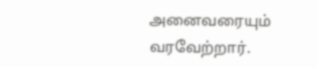அனைவரையும் வரவேற்றார்.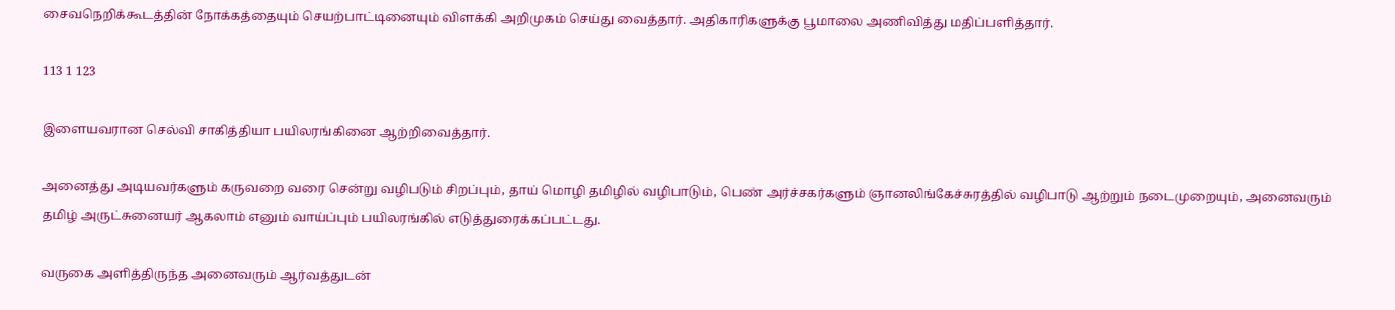சைவநெறிக்கூடத்தின் நோக்கத்தையும் செயற்பாட்டினையும் விளக்கி அறிமுகம் செய்து வைத்தார். அதிகாரிகளுக்கு பூமாலை அணிவித்து மதிப்பளித்தார்.

113 1 123

இளையவரான செல்வி சாகித்தியா பயிலரங்கினை ஆற்றிவைத்தார்.

அனைத்து அடியவர்களும் கருவறை வரை சென்று வழிபடும் சிறப்பும், தாய் மொழி தமிழில் வழிபாடும், பெண் அர்ச்சகர்களும் ஞானலிங்கேச்சுரத்தில் வழிபாடு ஆற்றும் நடைமுறையும், அனைவரும் தமிழ் அருட்சுனையர் ஆகலாம் எனும் வாய்ப்பும் பயிலரங்கில் எடுத்துரைக்கப்பட்டது.

வருகை அளித்திருந்த அனைவரும் ஆர்வத்துடன்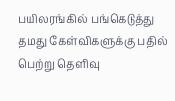பயிலரங்கில் பங்கெடுத்து தமது கேள்விகளுக்கு பதில் பெற்று தெளிவு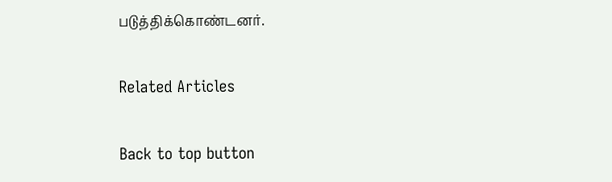படுத்திக்கொண்டனர்.

Related Articles

Back to top button